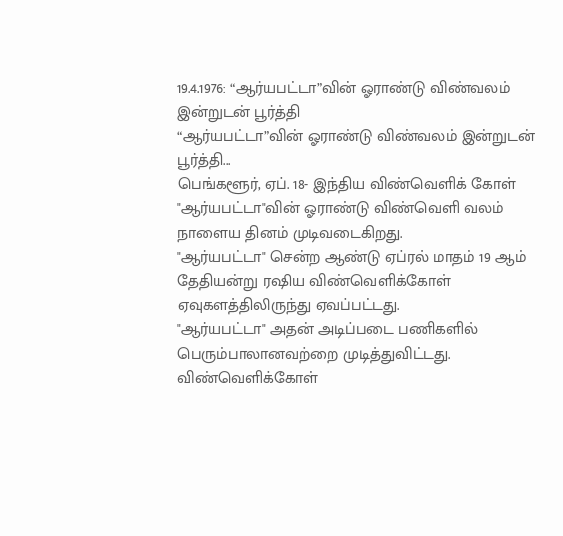19.4.1976: “ஆர்யபட்டா”வின் ஓராண்டு விண்வலம் இன்றுடன் பூர்த்தி
“ஆர்யபட்டா”வின் ஓராண்டு விண்வலம் இன்றுடன் பூர்த்தி...
பெங்களூர், ஏப். 18- இந்திய விண்வெளிக் கோள் "ஆர்யபட்டா"வின் ஓராண்டு விண்வெளி வலம் நாளைய தினம் முடிவடைகிறது.
"ஆர்யபட்டா" சென்ற ஆண்டு ஏப்ரல் மாதம் 19 ஆம் தேதியன்று ரஷிய விண்வெளிக்கோள் ஏவுகளத்திலிருந்து ஏவப்பட்டது.
"ஆர்யபட்டா" அதன் அடிப்படை பணிகளில் பெரும்பாலானவற்றை முடித்துவிட்டது. விண்வெளிக்கோள்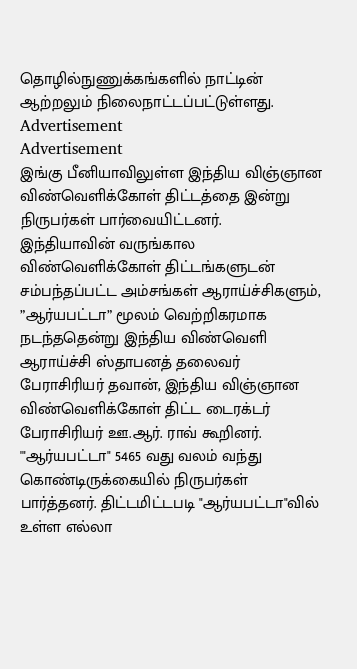தொழில்நுணுக்கங்களில் நாட்டின் ஆற்றலும் நிலைநாட்டப்பட்டுள்ளது.
Advertisement
Advertisement
இங்கு பீனியாவிலுள்ள இந்திய விஞ்ஞான விண்வெளிக்கோள் திட்டத்தை இன்று நிருபர்கள் பார்வையிட்டனர்.
இந்தியாவின் வருங்கால விண்வெளிக்கோள் திட்டங்களுடன் சம்பந்தப்பட்ட அம்சங்கள் ஆராய்ச்சிகளும், ”ஆர்யபட்டா” மூலம் வெற்றிகரமாக நடந்ததென்று இந்திய விண்வெளி ஆராய்ச்சி ஸ்தாபனத் தலைவர் பேராசிரியர் தவான், இந்திய விஞ்ஞான விண்வெளிக்கோள் திட்ட டைரக்டர் பேராசிரியர் ஊ.ஆர். ராவ் கூறினர்.
'"ஆர்யபட்டா" 5465 வது வலம் வந்து கொண்டிருக்கையில் நிருபர்கள் பார்த்தனர். திட்டமிட்டபடி "ஆர்யபட்டா"வில் உள்ள எல்லா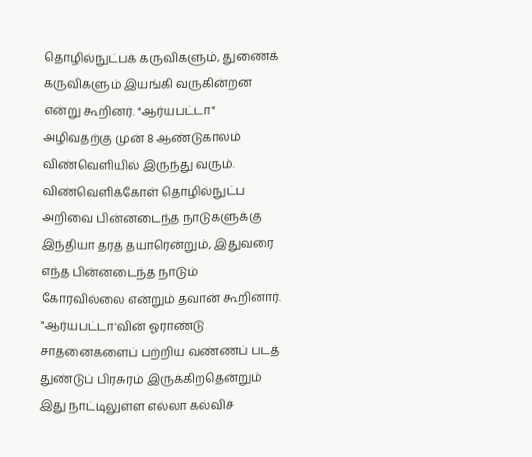தொழில்நுட்பக் கருவிகளும், துணைக் கருவிகளும் இயங்கி வருகின்றன என்று கூறினர். "ஆர்யபட்டா" அழிவதற்கு முன் 8 ஆண்டுகாலம் விண்வெளியில் இருந்து வரும்.
விண்வெளிக்கோள் தொழில்நுட்ப அறிவை பின்னடைந்த நாடுகளுக்கு இந்தியா தரத் தயாரென்றும், இதுவரை எந்த பின்னடைந்த நாடும் கோரவில்லை என்றும் தவான் கூறினார்.
"ஆர்யபட்டா'வின் ஓராண்டு சாதனைகளைப் பற்றிய வண்ணப் படத் துண்டுப் பிரசுரம் இருக்கிறதென்றும் இது நாட்டிலுள்ள எல்லா கல்விச்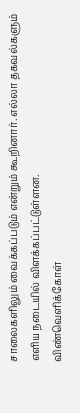சாலைகளிலும் வைக்கப்படும் என்றும் கூறினார். எல்லா தகவல்களும் எளிய நடையில் விளக்கப்பட்டுள்ளன.
விண்வெளிக்கோள்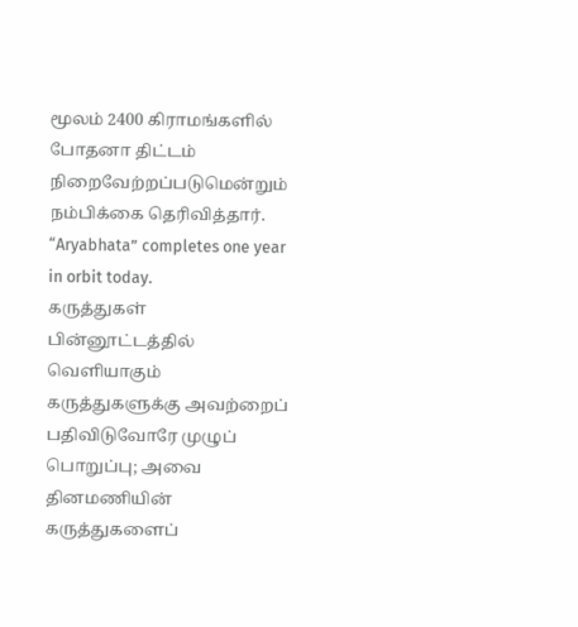மூலம் 2400 கிராமங்களில் போதனா திட்டம் நிறைவேற்றப்படுமென்றும் நம்பிக்கை தெரிவித்தார்.
“Aryabhata” completes one year in orbit today.
கருத்துகள்
பின்னூட்டத்தில் வெளியாகும் கருத்துகளுக்கு அவற்றைப் பதிவிடுவோரே முழுப் பொறுப்பு; அவை தினமணியின் கருத்துகளைப்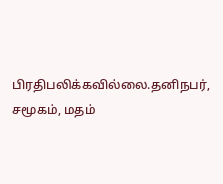பிரதிபலிக்கவில்லை.தனிநபர், சமூகம், மதம்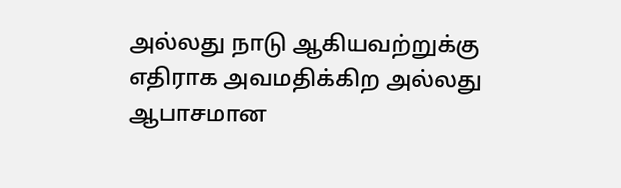அல்லது நாடு ஆகியவற்றுக்கு எதிராக அவமதிக்கிற அல்லது ஆபாசமான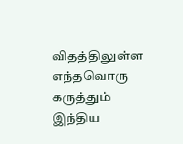விதத்திலுள்ள எந்தவொரு கருத்தும் இந்திய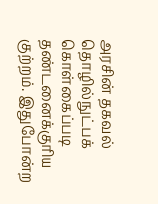அரசின் தகவல் தொழில்நுட்பக் கொள்கைப்படி தண்டனைக்குரிய குற்றம். இதுபோன்ற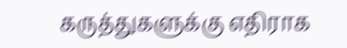கருத்துகளுக்கு எதிராக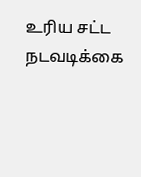உரிய சட்ட நடவடிக்கை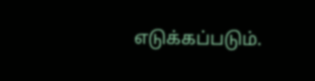எடுக்கப்படும்.